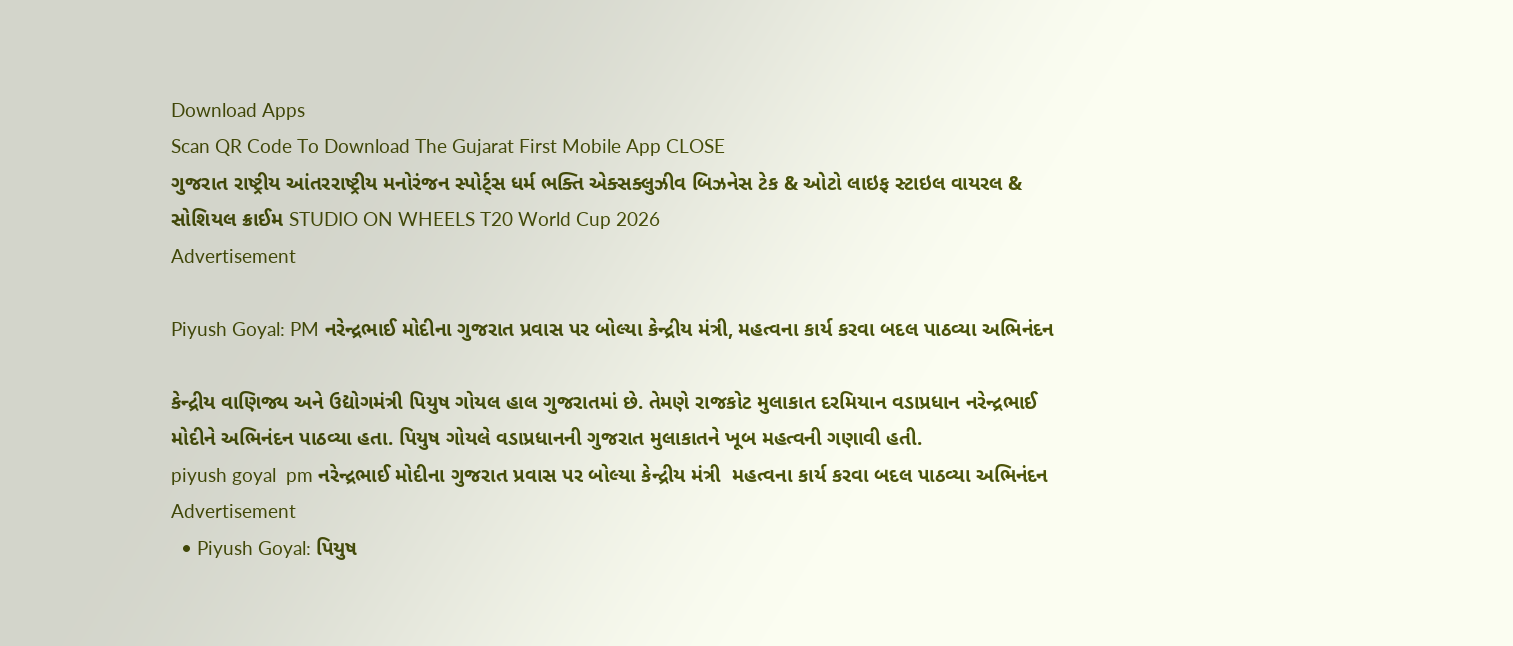Download Apps
Scan QR Code To Download The Gujarat First Mobile App CLOSE
ગુજરાત રાષ્ટ્રીય આંતરરાષ્ટ્રીય મનોરંજન સ્પોર્ટ્સ ધર્મ ભક્તિ એક્સક્લુઝીવ બિઝનેસ ટેક & ઓટો લાઇફ સ્ટાઇલ વાયરલ & સોશિયલ ક્રાઈમ STUDIO ON WHEELS T20 World Cup 2026
Advertisement

Piyush Goyal: PM નરેન્દ્રભાઈ મોદીના ગુજરાત પ્રવાસ પર બોલ્યા કેન્દ્રીય મંત્રી, મહત્વના કાર્ય કરવા બદલ પાઠવ્યા અભિનંદન

કેન્દ્રીય વાણિજ્ય અને ઉદ્યોગમંત્રી પિયુષ ગોયલ હાલ ગુજરાતમાં છે. તેમણે રાજકોટ મુલાકાત દરમિયાન વડાપ્રધાન નરેન્દ્રભાઈ મોદીને અભિનંદન પાઠવ્યા હતા. પિયુષ ગોયલે વડાપ્રધાનની ગુજરાત મુલાકાતને ખૂબ મહત્વની ગણાવી હતી.
piyush goyal  pm નરેન્દ્રભાઈ મોદીના ગુજરાત પ્રવાસ પર બોલ્યા કેન્દ્રીય મંત્રી  મહત્વના કાર્ય કરવા બદલ પાઠવ્યા અભિનંદન
Advertisement
  • Piyush Goyal: પિયુષ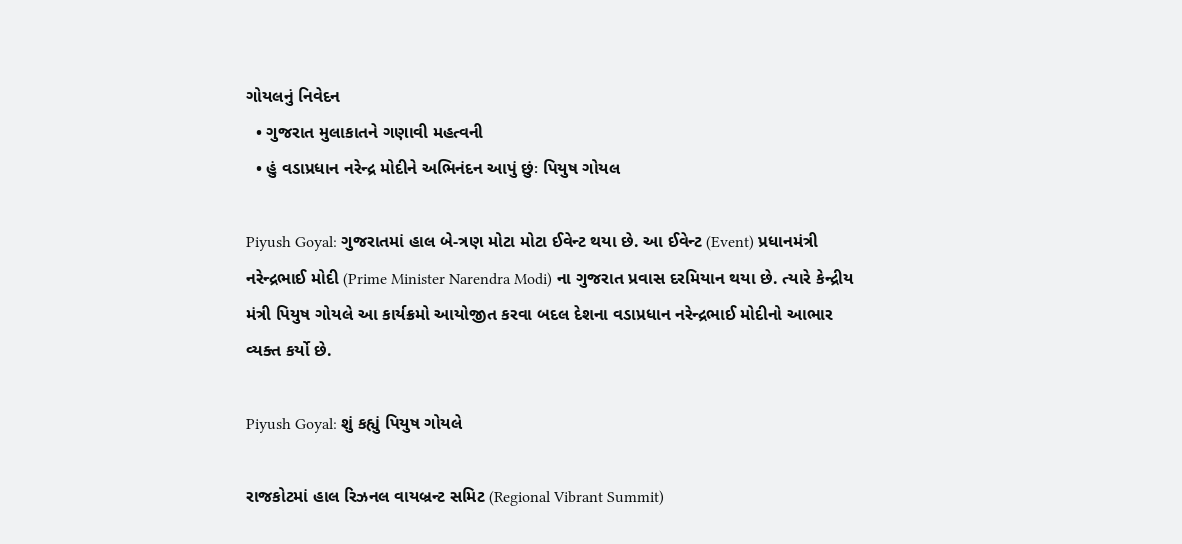ગોયલનું નિવેદન
  • ગુજરાત મુલાકાતને ગણાવી મહત્વની
  • હું વડાપ્રધાન નરેન્દ્ર મોદીને અભિનંદન આપું છુંઃ પિયુષ ગોયલ

Piyush Goyal: ગુજરાતમાં હાલ બે-ત્રણ મોટા મોટા ઈવેન્ટ થયા છે. આ ઈવેન્ટ (Event) પ્રધાનમંત્રી નરેન્દ્રભાઈ મોદી (Prime Minister Narendra Modi) ના ગુજરાત પ્રવાસ દરમિયાન થયા છે. ત્યારે કેન્દ્રીય મંત્રી પિયુષ ગોયલે આ કાર્યક્રમો આયોજીત કરવા બદલ દેશના વડાપ્રધાન નરેન્દ્રભાઈ મોદીનો આભાર વ્યક્ત કર્યો છે.

Piyush Goyal: શું કહ્યું પિયુષ ગોયલે

રાજકોટમાં હાલ રિઝનલ વાયબ્રન્ટ સમિટ (Regional Vibrant Summit)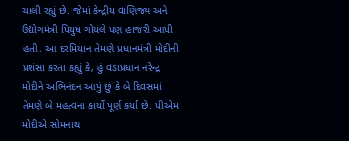ચાલી રહ્યું છે. જેમાં કેન્દ્રીય વાણિજ્ય અને ઉદ્યોગમંત્રી પિયુષ ગોયલે પણ હાજરી આપી હતી. આ દરમિયાન તેમણે પ્રધાનમંત્રી મોદીની પ્રશંસા કરતા કહ્યું કે, હું વડાપ્રધાન નરેન્દ્ર મોદીને અભિનંદન આપું છું કે બે દિવસમાં તેમણે બે મહત્વના કાર્યો પૂર્ણ કર્યા છે. પીએમ મોદીએ સોમનાથ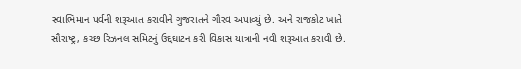સ્વાભિમાન પર્વની શરૂઆત કરાવીને ગુજરાતને ગૌરવ અપાવ્યું છે. અને રાજકોટ ખાતે સૌરાષ્ટ્ર, કચ્છ રિઝનલ સમિટનું ઉદ્દઘાટન કરી વિકાસ યાત્રાની નવી શરૂઆત કરાવી છે.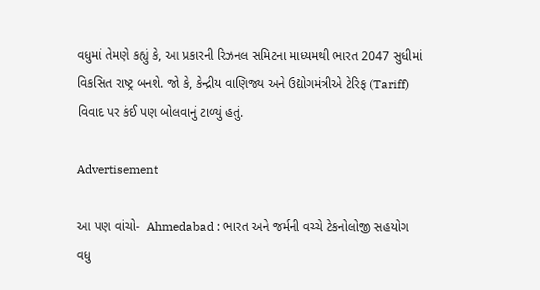વધુમાં તેમણે કહ્યું કે, આ પ્રકારની રિઝનલ સમિટના માધ્યમથી ભારત 2047 સુધીમાં વિકસિત રાષ્ટ્ર બનશે. જો કે, કેન્દ્રીય વાણિજ્ય અને ઉદ્યોગમંત્રીએ ટેરિફ (Tariff) વિવાદ પર કંઈ પણ બોલવાનું ટાળ્યું હતું.

Advertisement

આ પણ વાંચો-  Ahmedabad : ભારત અને જર્મની વચ્ચે ટેકનોલોજી સહયોગ વધુ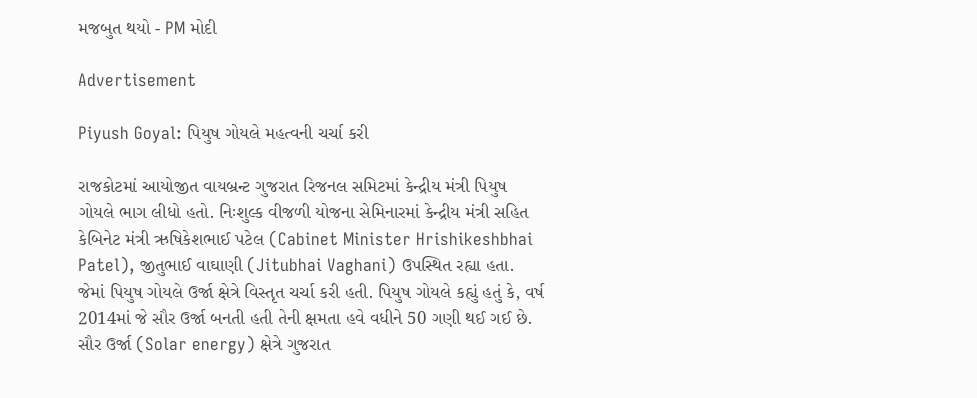મજબુત થયો - PM મોદી

Advertisement

Piyush Goyal: પિયુષ ગોયલે મહત્વની ચર્ચા કરી

રાજકોટમાં આયોજીત વાયબ્રન્ટ ગુજરાત રિજનલ સમિટમાં કેન્દ્રીય મંત્રી પિયુષ ગોયલે ભાગ લીધો હતો. નિઃશુલ્ક વીજળી યોજના સેમિનારમાં કેન્દ્રીય મંત્રી સહિત કેબિનેટ મંત્રી ઋષિકેશભાઈ પટેલ (Cabinet Minister Hrishikeshbhai Patel), જીતુભાઈ વાઘાણી (Jitubhai Vaghani) ઉપસ્થિત રહ્યા હતા. જેમાં પિયુષ ગોયલે ઉર્જા ક્ષેત્રે વિસ્તૃત ચર્ચા કરી હતી. પિયુષ ગોયલે કહ્યું હતું કે, વર્ષ 2014માં જે સૌર ઉર્જા બનતી હતી તેની ક્ષમતા હવે વધીને 50 ગણી થઈ ગઈ છે. સૌર ઉર્જા (Solar energy) ક્ષેત્રે ગુજરાત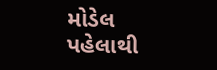મોડેલ પહેલાથી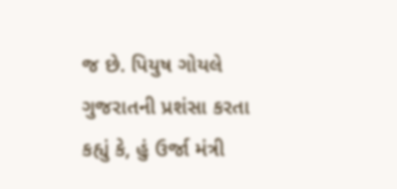જ છે. પિયુષ ગોયલે ગુજરાતની પ્રશંસા કરતા કહ્યું કે, હું ઉર્જા મંત્રી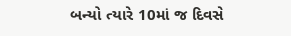બન્યો ત્યારે 10માં જ દિવસે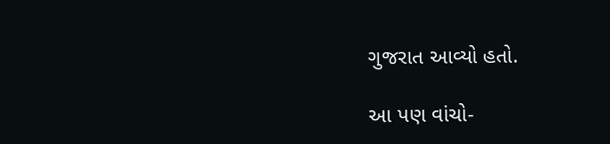ગુજરાત આવ્યો હતો.

આ પણ વાંચો-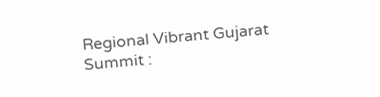Regional Vibrant Gujarat Summit :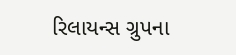રિલાયન્સ ગ્રુપના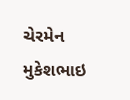ચેરમેન મુકેશભાઇ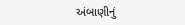અંબાણીનું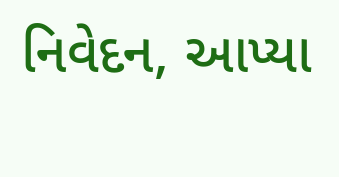નિવેદન, આપ્યા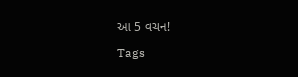આ 5 વચન!

Tags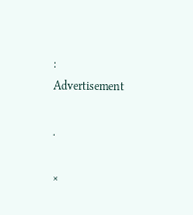:
Advertisement

.

×